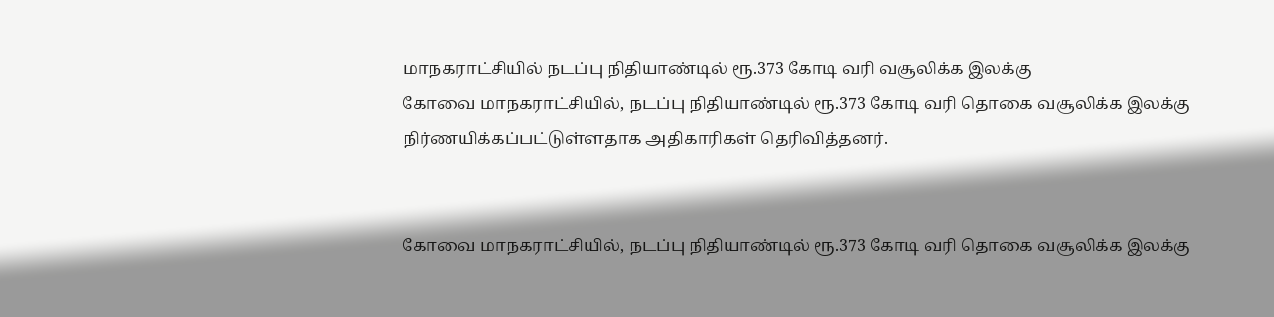மாநகராட்சியில் நடப்பு நிதியாண்டில் ரூ.373 கோடி வரி வசூலிக்க இலக்கு
கோவை மாநகராட்சியில், நடப்பு நிதியாண்டில் ரூ.373 கோடி வரி தொகை வசூலிக்க இலக்கு நிர்ணயிக்கப்பட்டுள்ளதாக அதிகாரிகள் தெரிவித்தனர்.


கோவை மாநகராட்சியில், நடப்பு நிதியாண்டில் ரூ.373 கோடி வரி தொகை வசூலிக்க இலக்கு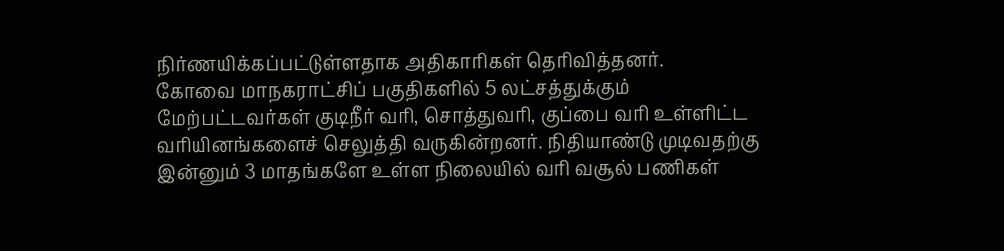நிர்ணயிக்கப்பட்டுள்ளதாக அதிகாரிகள் தெரிவித்தனர்.
கோவை மாநகராட்சிப் பகுதிகளில் 5 லட்சத்துக்கும் மேற்பட்டவர்கள் குடிநீர் வரி, சொத்துவரி, குப்பை வரி உள்ளிட்ட வரியினங்களைச் செலுத்தி வருகின்றனர். நிதியாண்டு முடிவதற்கு இன்னும் 3 மாதங்களே உள்ள நிலையில் வரி வசூல் பணிகள்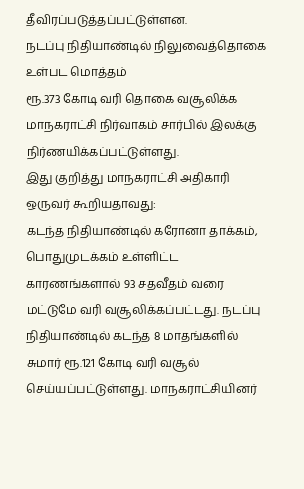தீவிரப்படுத்தப்பட்டுள்ளன.
நடப்பு நிதியாண்டில் நிலுவைத்தொகை உள்பட மொத்தம்
ரூ.373 கோடி வரி தொகை வசூலிக்க மாநகராட்சி நிர்வாகம் சார்பில் இலக்கு நிர்ணயிக்கப்பட்டுள்ளது.
இது குறித்து மாநகராட்சி அதிகாரி ஒருவர் கூறியதாவது:
கடந்த நிதியாண்டில் கரோனா தாக்கம், பொதுமுடக்கம் உள்ளிட்ட காரணங்களால் 93 சதவீதம் வரை மட்டுமே வரி வசூலிக்கப்பட்டது. நடப்பு நிதியாண்டில் கடந்த 8 மாதங்களில் சுமார் ரூ.121 கோடி வரி வசூல் செய்யப்பட்டுள்ளது. மாநகராட்சியினர்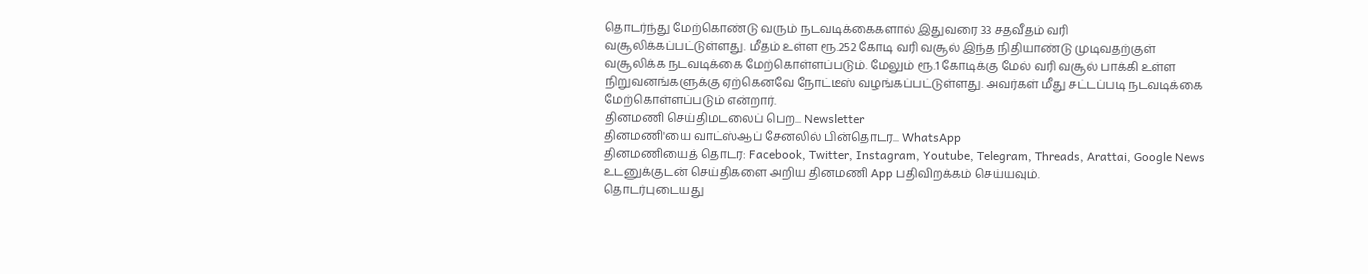தொடர்ந்து மேற்கொண்டு வரும் நடவடிக்கைகளால் இதுவரை 33 சதவீதம் வரி வசூலிக்கப்பட்டுள்ளது. மீதம் உள்ள ரூ.252 கோடி வரி வசூல் இந்த நிதியாண்டு முடிவதற்குள் வசூலிக்க நடவடிக்கை மேற்கொள்ளப்படும். மேலும் ரூ.1 கோடிக்கு மேல் வரி வசூல் பாக்கி உள்ள நிறுவனங்களுக்கு ஏற்கெனவே நோட்டீஸ் வழங்கப்பட்டுள்ளது. அவர்கள் மீது சட்டப்படி நடவடிக்கை மேற்கொள்ளப்படும் என்றார்.
தினமணி செய்திமடலைப் பெற... Newsletter
தினமணி'யை வாட்ஸ்ஆப் சேனலில் பின்தொடர... WhatsApp
தினமணியைத் தொடர: Facebook, Twitter, Instagram, Youtube, Telegram, Threads, Arattai, Google News
உடனுக்குடன் செய்திகளை அறிய தினமணி App பதிவிறக்கம் செய்யவும்.
தொடர்புடையது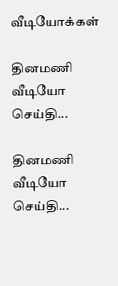வீடியோக்கள்

தினமணி வீடியோ செய்தி...

தினமணி வீடியோ செய்தி...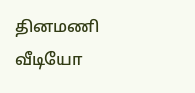தினமணி வீடியோ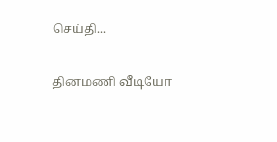செய்தி...

தினமணி வீடியோ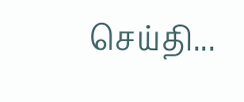செய்தி...